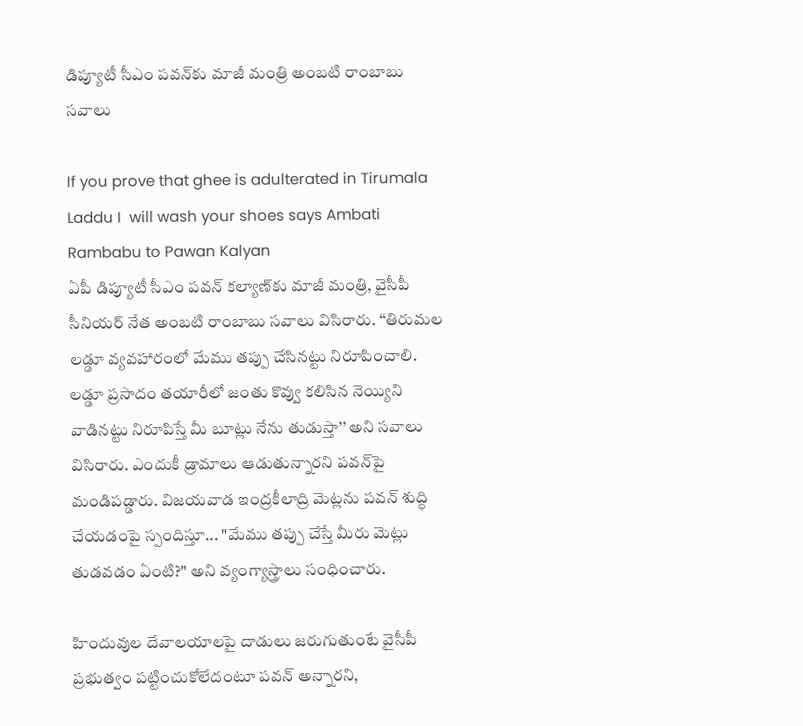డిప్యూటీ సీఎం పవన్‌కు మాజీ మంత్రి అంబటి రాంబాబు సవాలు

If you prove that ghee is adulterated in Tirumala Laddu I  will wash your shoes says Ambati Rambabu to Pawan Kalyan
ఏపీ డిప్యూటీ సీఎం పవన్ కల్యాణ్‌కు మాజీ మంత్రి, వైసీపీ సీనియర్ నేత అంబటి రాంబాబు సవాలు విసిరారు. ‘‘తిరుమల లడ్డూ వ్యవహారంలో మేము తప్పు చేసినట్టు నిరూపించాలి. లడ్డూ ప్రసాదం తయారీలో జంతు కొవ్వు కలిసిన నెయ్యిని వాడినట్టు నిరూపిస్తే మీ బూట్లు నేను తుడుస్తా’’ అని సవాలు విసిరారు. ఎందుకీ డ్రామాలు ఆడుతున్నారని పవన్‌పై మండిపడ్డారు. విజయవాడ ఇంద్రకీలాద్రి మెట్లను పవన్ శుద్ధి చేయడంపై స్పందిస్తూ... "మేము తప్పు చేస్తే మీరు మెట్లు తుడవడం ఏంటి?" అని వ్యంగ్యాస్త్రాలు సంధించారు.

హిందువుల దేవాలయాలపై దాడులు జరుగుతుంటే వైసీపీ ప్రభుత్వం పట్టించుకోలేదంటూ పవన్ అన్నారని,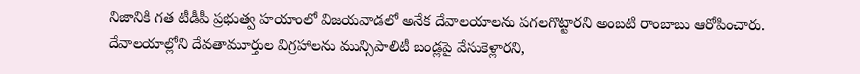నిజానికి గత టీడీపీ ప్రభుత్వ హయాంలో విజయవాడలో అనేక దేవాలయాలను పగలగొట్టారని అంబటి రాంబాబు ఆరోపించారు. దేవాలయాల్లోని దేవతామూర్తుల విగ్రహాలను మున్సిపాలిటీ బండ్లపై వేసుకెళ్లారని,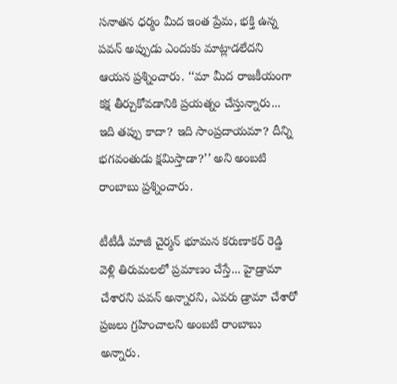సనాతన ధర్మం మీద ఇంత ప్రేమ, భక్తి ఉన్న పవన్ అప్పుడు ఎందుకు మాట్లాడలేదని ఆయన ప్రశ్నించారు. ‘‘మా మీద రాజకీయంగా కక్ష తీర్చుకోవడానికి ప్రయత్నం చేస్తున్నారు... ఇది తప్పు కాదా? ఇది సాంప్రదాయమా? దీన్ని భగవంతుడు క్షమిస్తాడా?’’ అని అంబటి రాంబాబు ప్రశ్నించారు.

టీటీడీ మాజీ చైర్మన్ భూమన కరుణాకర్ రెడ్డి వెళ్లి తిరుమలలో ప్రమాణం చేస్తే... హైడ్రామా చేశారని పవన్ అన్నారని, ఎవరు డ్రామా చేశారో ప్రజలు గ్రహించాలని అంబటి రాంబాబు అన్నారు.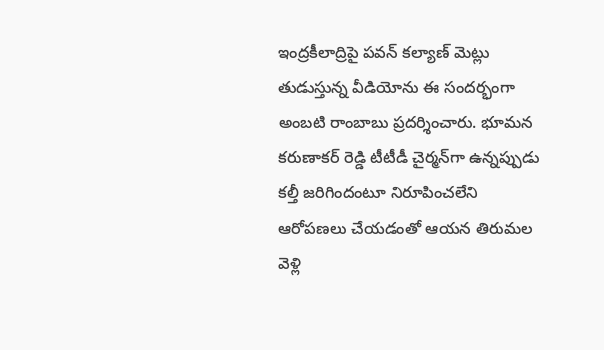ఇంద్రకీలాద్రిపై పవన్ కల్యాణ్ మెట్లు తుడుస్తున్న వీడియోను ఈ సందర్భంగా అంబటి రాంబాబు ప్రదర్శించారు. భూమన కరుణాకర్ రెడ్డి టీటీడీ చైర్మన్‌గా ఉన్నప్పుడు కల్తీ జరిగిందంటూ నిరూపించలేని ఆరోపణలు చేయడంతో ఆయన తిరుమల వెళ్లి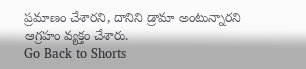ప్రమాణం చేశారని, దానిని డ్రామా అంటున్నారని ఆగ్రహం వ్యక్తం చేశారు.
Go Back to Shorts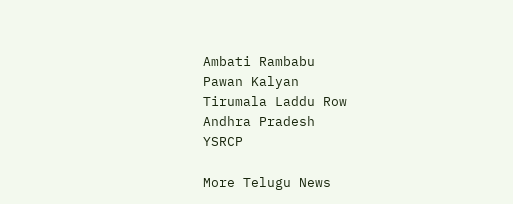Ambati Rambabu
Pawan Kalyan
Tirumala Laddu Row
Andhra Pradesh
YSRCP

More Telugu News